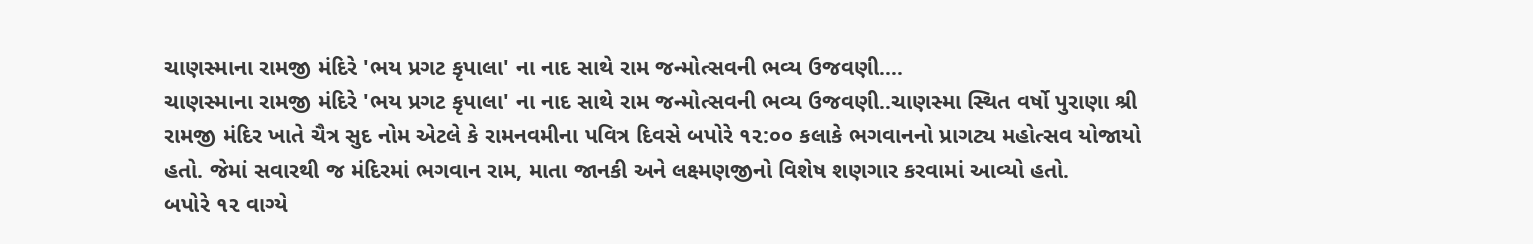ચાણસ્માના રામજી મંદિરે 'ભય પ્રગટ કૃપાલા' ના નાદ સાથે રામ જન્મોત્સવની ભવ્ય ઉજવણી....
ચાણસ્માના રામજી મંદિરે 'ભય પ્રગટ કૃપાલા' ના નાદ સાથે રામ જન્મોત્સવની ભવ્ય ઉજવણી..ચાણસ્મા સ્થિત વર્ષો પુરાણા શ્રી રામજી મંદિર ખાતે ચૈત્ર સુદ નોમ એટલે કે રામનવમીના પવિત્ર દિવસે બપોરે ૧૨:૦૦ કલાકે ભગવાનનો પ્રાગટ્ય મહોત્સવ યોજાયો હતો. જેમાં સવારથી જ મંદિરમાં ભગવાન રામ, માતા જાનકી અને લક્ષ્મણજીનો વિશેષ શણગાર કરવામાં આવ્યો હતો.
બપોરે ૧૨ વાગ્યે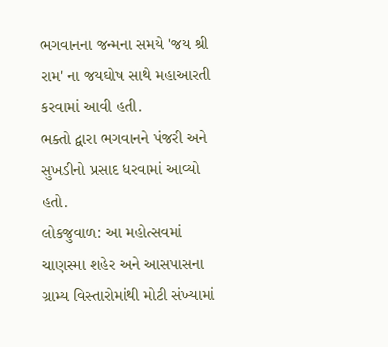ભગવાનના જન્મના સમયે 'જય શ્રી રામ' ના જયઘોષ સાથે મહાઆરતી કરવામાં આવી હતી.
ભક્તો દ્વારા ભગવાનને પંજરી અને સુખડીનો પ્રસાદ ધરવામાં આવ્યો હતો.
લોકજુવાળ: આ મહોત્સવમાં ચાણસ્મા શહેર અને આસપાસના ગ્રામ્ય વિસ્તારોમાંથી મોટી સંખ્યામાં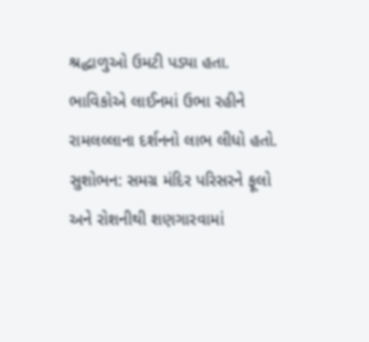શ્રદ્ધાળુઓ ઉમટી પડ્યા હતા. ભાવિકોએ લાઈનમાં ઉભા રહીને રામલલ્લાના દર્શનનો લાભ લીધો હતો.
સુશોભન: સમગ્ર મંદિર પરિસરને ફૂલો અને રોશનીથી શણગારવામાં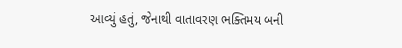આવ્યું હતું, જેનાથી વાતાવરણ ભક્તિમય બની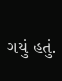ગયું હતું.